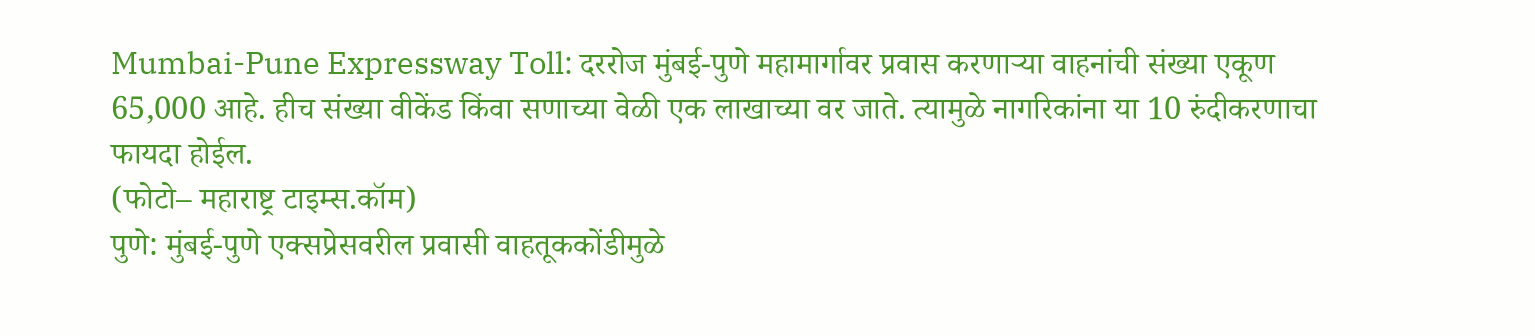Mumbai-Pune Expressway Toll: दररोज मुंबई-पुणे महामार्गावर प्रवास करणाऱ्या वाहनांची संख्या एकूण 65,000 आहे. हीच संख्या वीकेंड किंवा सणाच्या वेळी एक लाखाच्या वर जाते. त्यामुळे नागरिकांना या 10 रुंदीकरणाचा फायदा होईल.
(फोटो– महाराष्ट्र टाइम्स.कॉम)
पुणे: मुंबई-पुणे एक्सप्रेसवरील प्रवासी वाहतूककोंडीमुळे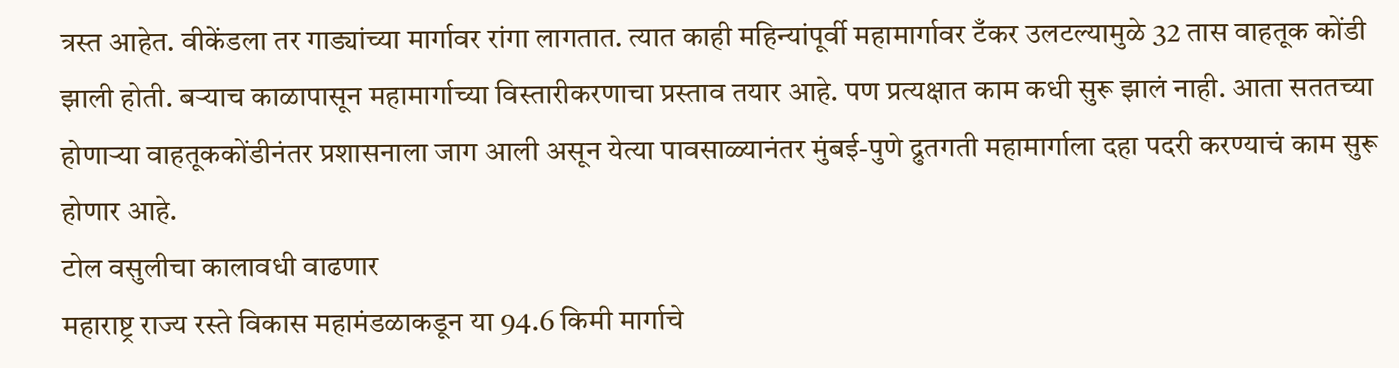त्रस्त आहेत. वीकेंडला तर गाड्यांच्या मार्गावर रांगा लागतात. त्यात काही महिन्यांपूर्वी महामार्गावर टँकर उलटल्यामुळे 32 तास वाहतूक कोंडी झाली होती. बऱ्याच काळापासून महामार्गाच्या विस्तारीकरणाचा प्रस्ताव तयार आहे. पण प्रत्यक्षात काम कधी सुरू झालं नाही. आता सततच्या होणाऱ्या वाहतूककोंडीनंतर प्रशासनाला जाग आली असून येत्या पावसाळ्यानंतर मुंबई-पुणे द्रुतगती महामार्गाला दहा पदरी करण्याचं काम सुरू होणार आहे.
टोल वसुलीचा कालावधी वाढणार
महाराष्ट्र राज्य रस्ते विकास महामंडळाकडून या 94.6 किमी मार्गाचे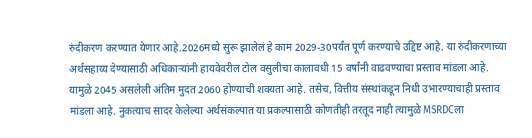रुंदीकरण करण्यात येणार आहे.2026मध्ये सुरू झालेलं हे काम 2029-30पर्यंत पूर्ण करण्याचे उद्दिष्ट आहे. या रुंदीकरणाच्या अर्थसहाय्य देण्यासाठी अधिकाऱ्यांनी हायवेवरील टोल वसुलीचा कालावधी 15 वर्षांनी वाढवण्याचा प्रस्ताव मांडला आहे. यामुळे 2045 असलेली अंतिम मुदत 2060 होण्याची शक्यता आहे. तसेच, वित्तीय संस्थांकडून निधी उभारण्याचाही प्रस्ताव मांडला आहे. नुकत्याच सादर केलेल्या अर्थसंकल्पात या प्रकल्पासाठी कोणतीही तरतूद नाही त्यामुळे MSRDCला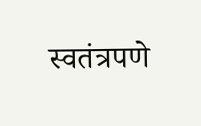स्वतंत्रपणे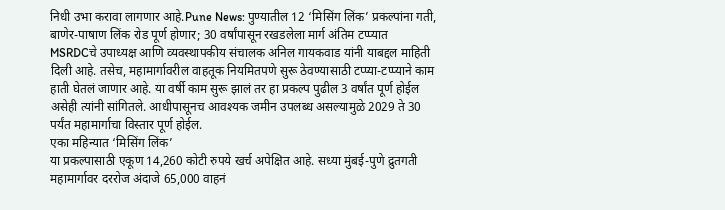निधी उभा करावा लागणार आहे.Pune News: पुण्यातील 12 ‘मिसिंग लिंक’ प्रकल्पांना गती, बाणेर-पाषाण लिंक रोड पूर्ण होणार; 30 वर्षांपासून रखडलेला मार्ग अंतिम टप्प्यात
MSRDCचे उपाध्यक्ष आणि व्यवस्थापकीय संचालक अनिल गायकवाड यांनी याबद्दल माहिती दिली आहे. तसेच, महामार्गावरील वाहतूक नियमितपणे सुरू ठेवण्यासाठी टप्प्या-टप्प्याने काम हाती घेतलं जाणार आहे. या वर्षी काम सुरू झालं तर हा प्रकल्प पुढील 3 वर्षांत पूर्ण होईल असेही त्यांनी सांगितले. आधीपासूनच आवश्यक जमीन उपलब्ध असल्यामुळे 2029 ते 30 पर्यंत महामार्गाचा विस्तार पूर्ण होईल.
एका महिन्यात ‘मिसिंग लिंक’
या प्रकल्पासाठी एकूण 14,260 कोटी रुपये खर्च अपेक्षित आहे. सध्या मुंबई-पुणे द्रुतगती महामार्गावर दररोज अंदाजे 65,000 वाहनं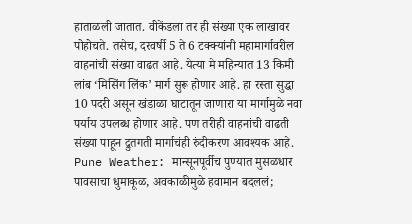हाताळली जातात. वीकेंडला तर ही संख्या एक लाखावर पोहोचते. तसेच, दरवर्षी 5 ते 6 टक्क्यांनी महामार्गावरील वाहनांची संख्या वाढत आहे. येत्या मे महिन्यात 13 किमी लांब ‘मिसिंग लिंक’ मार्ग सुरू होणार आहे. हा रस्ता सुद्धा 10 पदरी असून खंडाळा घाटातून जाणारा या मार्गामुळे नवा पर्याय उपलब्ध होणार आहे. पण तरीही वाहनांची वाढती संख्या पाहून द्रुतगती मार्गाचंही रुंदीकरण आवश्यक आहे.
Pune Weather: मान्सूनपूर्वीच पुण्यात मुसळधार पावसाचा धुमाकूळ, अवकाळीमुळे हवामान बदललं;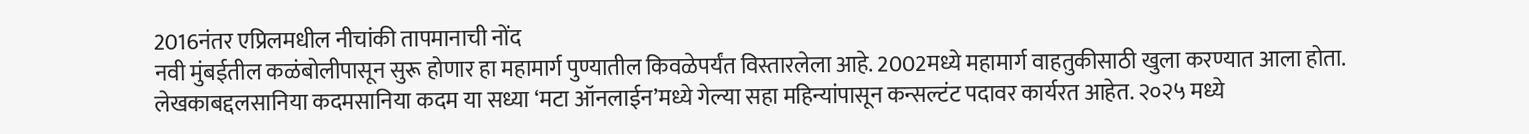2016नंतर एप्रिलमधील नीचांकी तापमानाची नोंद
नवी मुंबईतील कळंबोलीपासून सुरू होणार हा महामार्ग पुण्यातील किवळेपर्यंत विस्तारलेला आहे. 2002मध्ये महामार्ग वाहतुकीसाठी खुला करण्यात आला होता.
लेखकाबद्दलसानिया कदमसानिया कदम या सध्या ‘मटा ऑनलाईन’मध्ये गेल्या सहा महिन्यांपासून कन्सल्टंट पदावर कार्यरत आहेत. २०२५ मध्ये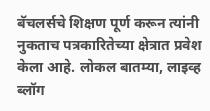बॅचलर्सचे शिक्षण पूर्ण करून त्यांनी नुकताच पत्रकारितेच्या क्षेत्रात प्रवेश केला आहे. लोकल बातम्या, लाइव्ह ब्लॉग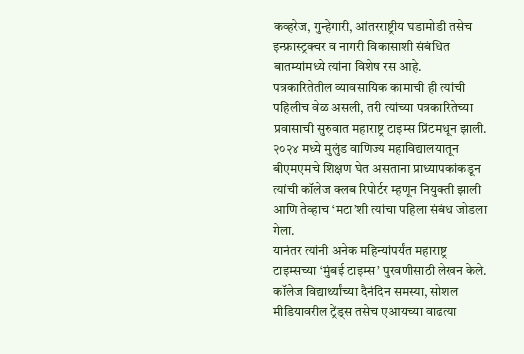कव्हरेज, गुन्हेगारी, आंतरराष्ट्रीय घडामोडी तसेच इन्फ्रास्ट्रक्चर व नागरी विकासाशी संबंधित बातम्यांमध्ये त्यांना विशेष रस आहे.
पत्रकारितेतील व्यावसायिक कामाची ही त्यांची पहिलीच वेळ असली, तरी त्यांच्या पत्रकारितेच्या प्रवासाची सुरुवात महाराष्ट्र टाइम्स प्रिंटमधून झाली. २०२४ मध्ये मुलुंड वाणिज्य महाविद्यालयातून बीएमएमचे शिक्षण घेत असताना प्राध्यापकांकडून त्यांची कॉलेज क्लब रिपोर्टर म्हणून नियुक्ती झाली आणि तेव्हाच ‘मटा’शी त्यांचा पहिला संबंध जोडला गेला.
यानंतर त्यांनी अनेक महिन्यांपर्यंत महाराष्ट्र टाइम्सच्या ‘मुंबई टाइम्स’ पुरवणीसाठी लेखन केले. कॉलेज विद्यार्थ्यांच्या दैनंदिन समस्या, सोशल मीडियावरील ट्रेंड्स तसेच एआयच्या वाढत्या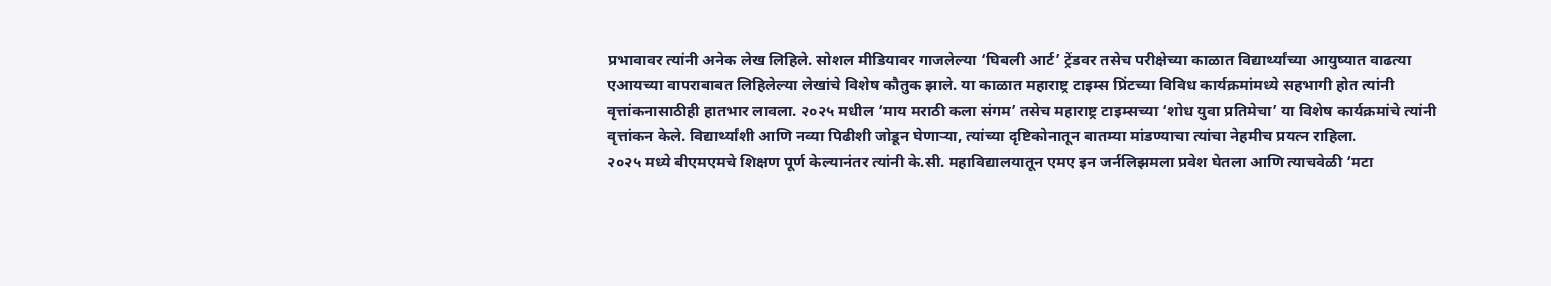प्रभावावर त्यांनी अनेक लेख लिहिले. सोशल मीडियावर गाजलेल्या ‘घिबली आर्ट’ ट्रेंडवर तसेच परीक्षेच्या काळात विद्यार्थ्यांच्या आयुष्यात वाढत्या एआयच्या वापराबाबत लिहिलेल्या लेखांचे विशेष कौतुक झाले. या काळात महाराष्ट्र टाइम्स प्रिंटच्या विविध कार्यक्रमांमध्ये सहभागी होत त्यांनी वृत्तांकनासाठीही हातभार लावला. २०२५ मधील ‘माय मराठी कला संगम’ तसेच महाराष्ट्र टाइम्सच्या ‘शोध युवा प्रतिमेचा’ या विशेष कार्यक्रमांचे त्यांनी वृत्तांकन केले. विद्यार्थ्यांशी आणि नव्या पिढीशी जोडून घेणाऱ्या, त्यांच्या दृष्टिकोनातून बातम्या मांडण्याचा त्यांचा नेहमीच प्रयत्न राहिला.
२०२५ मध्ये बीएमएमचे शिक्षण पूर्ण केल्यानंतर त्यांनी के.सी. महाविद्यालयातून एमए इन जर्नलिझमला प्रवेश घेतला आणि त्याचवेळी ‘मटा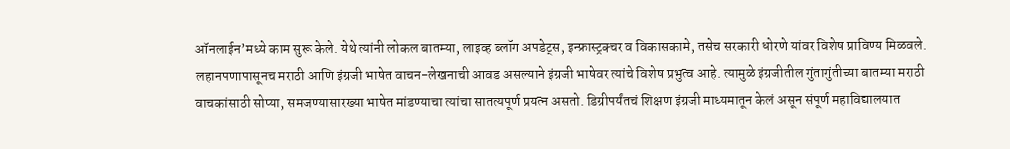ऑनलाईन’मध्ये काम सुरू केले. येथे त्यांनी लोकल बातम्या, लाइव्ह ब्लॉग अपडेट्स, इन्फ्रास्ट्रक्चर व विकासकामे, तसेच सरकारी धोरणे यांवर विशेष प्राविण्य मिळवले.
लहानपणापासूनच मराठी आणि इंग्रजी भाषेत वाचन-लेखनाची आवड असल्याने इंग्रजी भाषेवर त्यांचे विशेष प्रभुत्व आहे. त्यामुळे इंग्रजीतील गुंतागुंतीच्या बातम्या मराठी वाचकांसाठी सोप्या, समजण्यासारख्या भाषेत मांडण्याचा त्यांचा सातत्यपूर्ण प्रयत्न असतो. डिग्रीपर्यंतचं शिक्षण इंग्रजी माध्यमातून केलं असून संपूर्ण महाविद्यालयात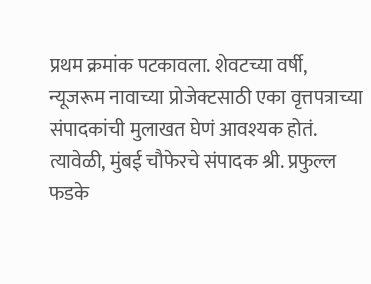प्रथम क्रमांक पटकावला. शेवटच्या वर्षी, न्यूजरूम नावाच्या प्रोजेक्टसाठी एका वृत्तपत्राच्या संपादकांची मुलाखत घेणं आवश्यक होतं. त्यावेळी, मुंबई चौफेरचे संपादक श्री. प्रफुल्ल फडके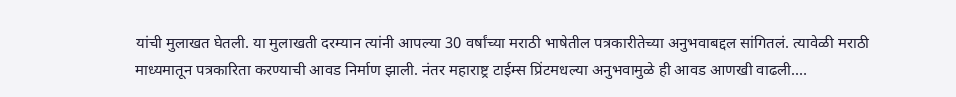यांची मुलाखत घेतली. या मुलाखती दरम्यान त्यांनी आपल्या 30 वर्षांच्या मराठी भाषेतील पत्रकारीतेच्या अनुभवाबद्दल सांगितलं. त्यावेळी मराठी माध्यमातून पत्रकारिता करण्याची आवड निर्माण झाली. नंतर महाराष्ट्र टाईम्स प्रिंटमधल्या अनुभवामुळे ही आवड आणखी वाढली.…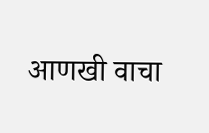आणखी वाचा